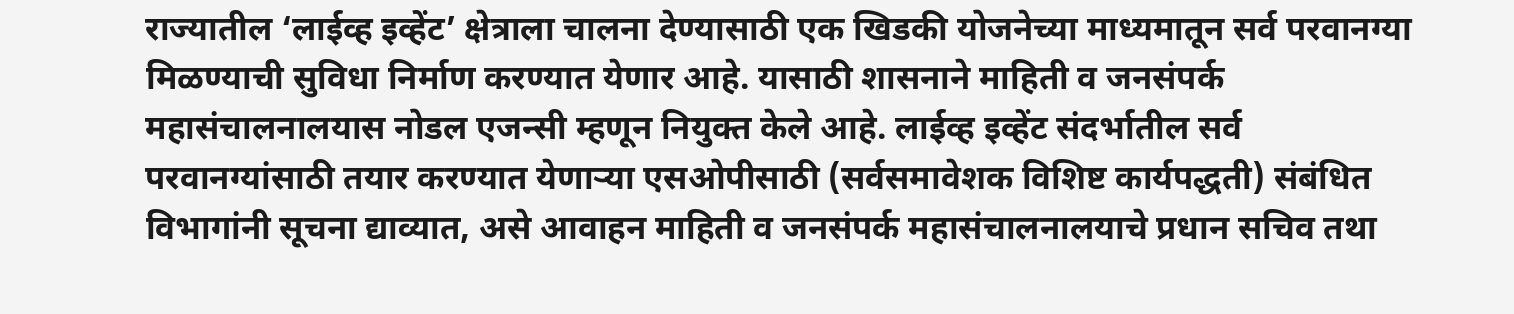राज्यातील ‘लाईव्ह इव्हेंट’ क्षेत्राला चालना देण्यासाठी एक खिडकी योजनेच्या माध्यमातून सर्व परवानग्या मिळण्याची सुविधा निर्माण करण्यात येणार आहे. यासाठी शासनाने माहिती व जनसंपर्क महासंचालनालयास नोडल एजन्सी म्हणून नियुक्त केले आहे. लाईव्ह इव्हेंट संदर्भातील सर्व परवानग्यांसाठी तयार करण्यात येणाऱ्या एसओपीसाठी (सर्वसमावेशक विशिष्ट कार्यपद्धती) संबंधित विभागांनी सूचना द्याव्यात, असे आवाहन माहिती व जनसंपर्क महासंचालनालयाचे प्रधान सचिव तथा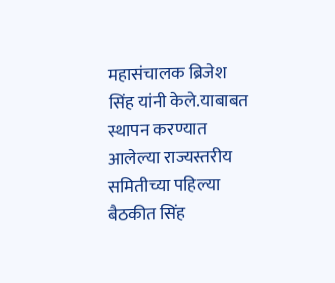महासंचालक ब्रिजेश सिंह यांनी केले.याबाबत स्थापन करण्यात आलेल्या राज्यस्तरीय समितीच्या पहिल्या बैठकीत सिंह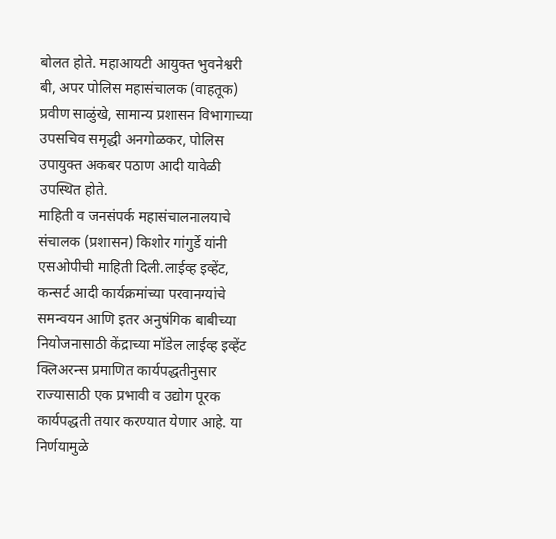बोलत होते. महाआयटी आयुक्त भुवनेश्वरी बी, अपर पोलिस महासंचालक (वाहतूक) प्रवीण साळुंखे, सामान्य प्रशासन विभागाच्या उपसचिव समृद्धी अनगोळकर, पोलिस उपायुक्त अकबर पठाण आदी यावेळी उपस्थित होते.
माहिती व जनसंपर्क महासंचालनालयाचे संचालक (प्रशासन) किशोर गांगुर्डे यांनी एसओपीची माहिती दिली.लाईव्ह इव्हेंट, कन्सर्ट आदी कार्यक्रमांच्या परवानग्यांचे समन्वयन आणि इतर अनुषंगिक बाबीच्या नियोजनासाठी केंद्राच्या मॉडेल लाईव्ह इव्हेंट क्लिअरन्स प्रमाणित कार्यपद्धतीनुसार राज्यासाठी एक प्रभावी व उद्योग पूरक कार्यपद्धती तयार करण्यात येणार आहे. या निर्णयामुळे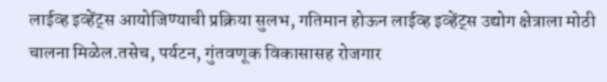लाईव्ह इव्हेंट्स आयोजिण्याची प्रक्रिया सुलभ, गतिमान होऊन लाईव्ह इव्हेंट्स उद्योग क्षेत्राला मोठी चालना मिळेल.तसेच, पर्यटन, गुंतवणूक विकासासह रोजगार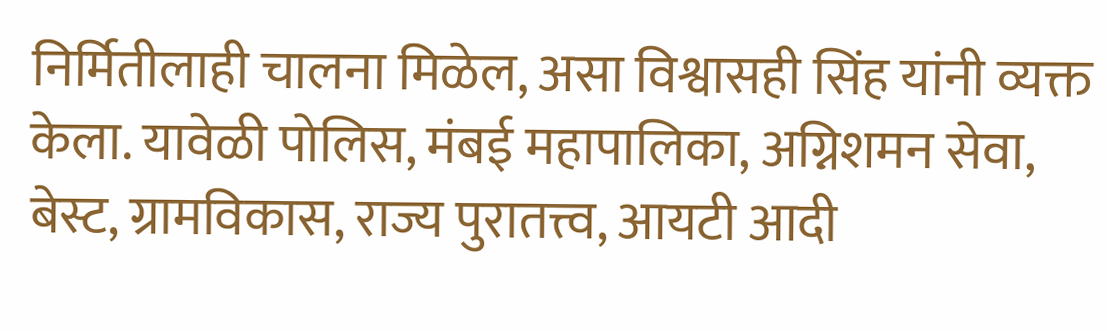निर्मितीलाही चालना मिळेल, असा विश्वासही सिंह यांनी व्यक्त केला. यावेळी पोलिस, मंबई महापालिका, अग्निशमन सेवा, बेस्ट, ग्रामविकास, राज्य पुरातत्त्व, आयटी आदी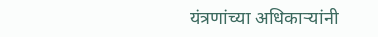यंत्रणांच्या अधिकाऱ्यांनी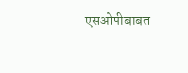एसओपीबाबत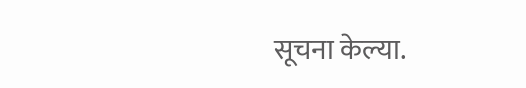सूचना केल्या.